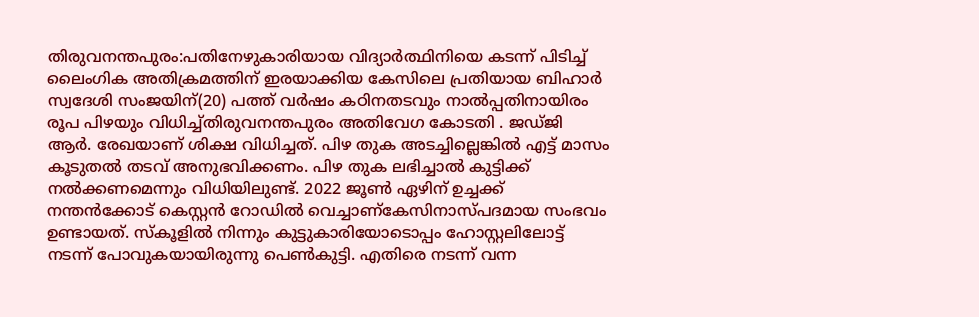തിരുവനന്തപുരം:പതിനേഴുകാരിയായ വിദ്യാർത്ഥിനിയെ കടന്ന് പിടിച്ച് ലൈംഗിക അതിക്രമത്തിന് ഇരയാക്കിയ കേസിലെ പ്രതിയായ ബിഹാർ സ്വദേശി സംജയിന്(20) പത്ത് വർഷം കഠിനതടവും നാൽപ്പതിനായിരം രൂപ പിഴയും വിധിച്ച്തിരുവനന്തപുരം അതിവേഗ കോടതി . ജഡ്ജി ആർ. രേഖയാണ് ശിക്ഷ വിധിച്ചത്. പിഴ തുക അടച്ചില്ലെങ്കിൽ എട്ട് മാസം കൂടുതൽ തടവ് അനുഭവിക്കണം. പിഴ തുക ലഭിച്ചാൽ കുട്ടിക്ക് നൽക്കണമെന്നും വിധിയിലുണ്ട്. 2022 ജൂൺ ഏഴിന് ഉച്ചക്ക് നന്തൻക്കോട് കെസ്റ്റൻ റോഡിൽ വെച്ചാണ്കേസിനാസ്പദമായ സംഭവം ഉണ്ടായത്. സ്കൂളിൽ നിന്നും കുട്ടുകാരിയോടൊപ്പം ഹോസ്റ്റലിലോട്ട് നടന്ന് പോവുകയായിരുന്നു പെൺകുട്ടി. എതിരെ നടന്ന് വന്ന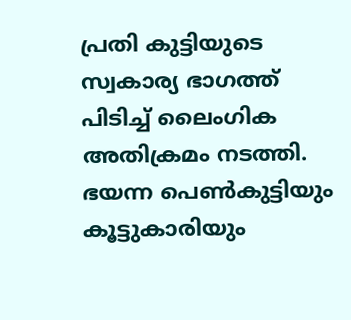പ്രതി കുട്ടിയുടെ സ്വകാര്യ ഭാഗത്ത് പിടിച്ച് ലൈംഗിക അതിക്രമം നടത്തി. ഭയന്ന പെൺകുട്ടിയും കൂട്ടുകാരിയും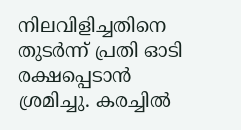നിലവിളിച്ചതിനെ തുടർന്ന് പ്രതി ഓടി രക്ഷപ്പെടാൻ ശ്രമിച്ചു. കരച്ചിൽ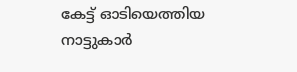കേട്ട് ഓടിയെത്തിയ നാട്ടുകാർ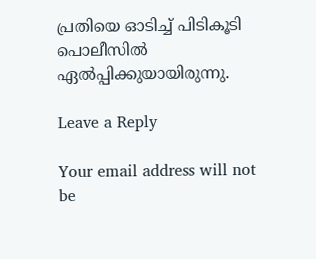പ്രതിയെ ഓടിച്ച് പിടികൂടി പൊലീസിൽ ഏൽപ്പിക്കുയായിരുന്നു.

Leave a Reply

Your email address will not be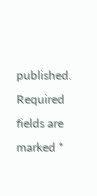published. Required fields are marked *